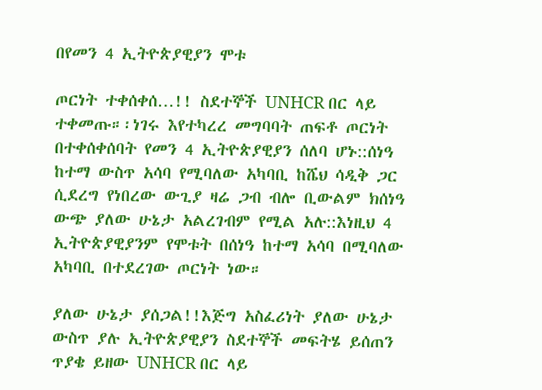በየመን 4 ኢትዮጵያዊያን ሞቱ

ጦርነት ተቀሰቀሰ…!! ስደተኞች UNHCR በር ላይ ተቀመጡ።፡ነገሩ እየተካረረ መግባባት ጠፍቶ ጦርነት በተቀሰቀሰባት የመን 4 ኢትዮጵያዊያን ሰለባ ሆኑ::ሰነዓ ከተማ ውስጥ አሳባ የሚባለው አካባቢ ከሼህ ሳዲቅ ጋር ሲደረግ የነበረው ውጊያ ዛሬ ጋብ ብሎ ቢውልም ክሰነዓ ውጭ ያለው ሁኔታ አልረገብም የሚል አሉ::እነዚህ 4 ኢትዮጵያዊያንም የሞቱት በሰነዓ ከተማ አሳባ በሚባለው አካባቢ በተደረገው ጦርነት ነው።

ያለው ሁኔታ ያሰጋል!!እጅግ አስፈሪነት ያለው ሁኔታ ውስጥ ያሉ ኢትዮጵያዊያን ስደተኞች መፍትሄ ይሰጠን ጥያቄ ይዘው UNHCR በር ላይ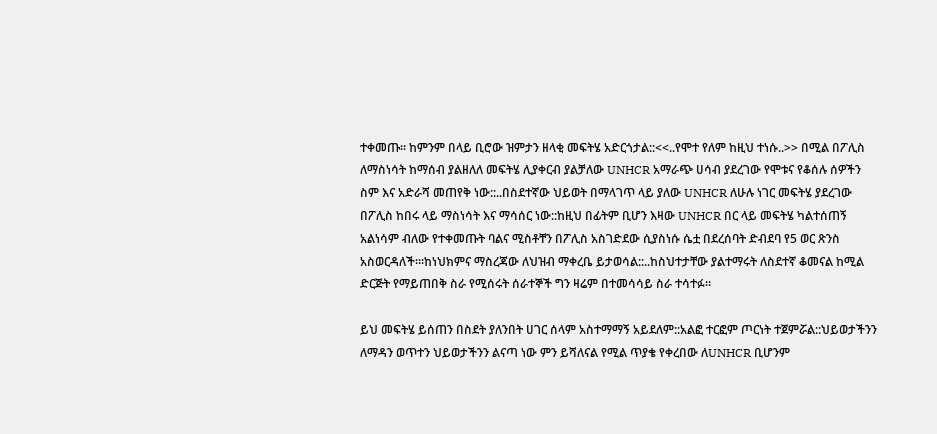ተቀመጡ። ከምንም በላይ ቢሮው ዝምታን ዘላቂ መፍትሄ አድርጎታል::<<..የሞተ የለም ከዚህ ተነሱ..>> በሚል በፖሊስ ለማስነሳት ከማሰብ ያልዘለለ መፍትሄ ሊያቀርብ ያልቻለው UNHCR አማራጭ ሀሳብ ያደረገው የሞቱና የቆሰሉ ሰዎችን ስም እና አድራሻ መጠየቅ ነው::..በስደተኛው ህይወት በማላገጥ ላይ ያለው UNHCR ለሁሉ ነገር መፍትሄ ያደረገው በፖሊስ ከበሩ ላይ ማስነሳት እና ማሳሰር ነው::ከዚህ በፊትም ቢሆን እዛው UNHCR በር ላይ መፍትሄ ካልተሰጠኝ አልነሳም ብለው የተቀመጡት ባልና ሚስቶቸን በፖሊስ አስገድደው ሲያስነሱ ሴቷ በደረሰባት ድብደባ የ5 ወር ጽንስ አስወርዳለች።፡ከነህክምና ማስረጃው ለህዝብ ማቀረቤ ይታወሳል::..ከስህተታቸው ያልተማሩት ለስደተኛ ቆመናል ከሚል ድርጅት የማይጠበቅ ስራ የሚሰሩት ሰራተኞች ግን ዛሬም በተመሳሳይ ስራ ተሳተፉ።

ይህ መፍትሄ ይሰጠን በስደት ያለንበት ሀገር ሰላም አስተማማኝ አይደለም::አልፎ ተርፎም ጦርነት ተጀምሯል::ህይወታችንን ለማዳን ወጥተን ህይወታችንን ልናጣ ነው ምን ይሻለናል የሚል ጥያቄ የቀረበው ለUNHCR ቢሆንም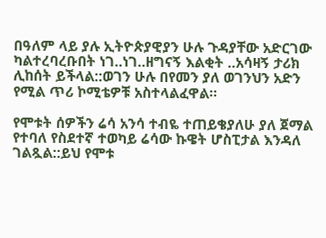በዓለም ላይ ያሉ ኢትዮጵያዊያን ሁሉ ጉዳያቸው አድርገው ካልተረባረቡበት ነገ..ነገ..ዘግናኝ እልቂት ..አሳዛኝ ታሪክ ሊከሰት ይችላል::ወገን ሁሉ በየመን ያለ ወገንህን አድን የሚል ጥሪ ኮሚቴዎቹ አስተላልፈዋል።

የሞቱት ሰዎችን ሬሳ አንሳ ተብዬ ተጠይቄያለሁ ያለ ጀማል የተባለ የስደተኛ ተወካይ ሬሳው ኩዌት ሆስፒታል እንዳለ ገልጿል::ይህ የሞቱ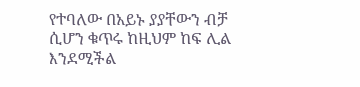የተባለው በአይኑ ያያቸውን ብቻ ሲሆን ቁጥሩ ከዚህም ከፍ ሊል እንደሚችል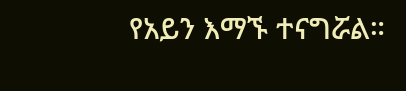የአይን እማኙ ተናግሯል።